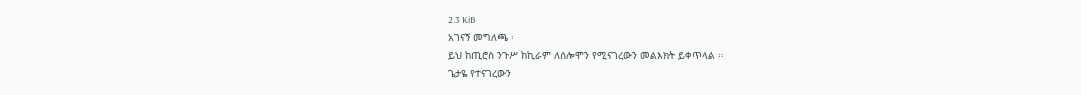2.3 KiB
አገናኝ መግለጫ ፡
ይህ ከጢሮስ ንጉሥ ከኪራም ለሰሎሞን የሚናገረውን መልእክት ይቀጥላል ፡፡
ጌታዬ የተናገረውን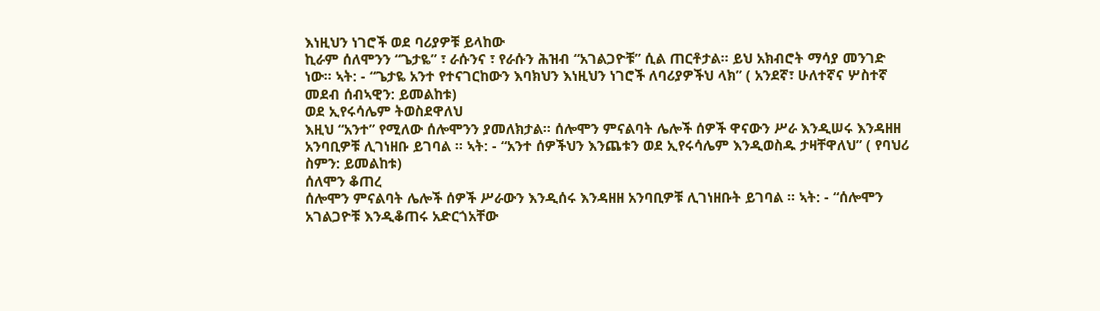እነዚህን ነገሮች ወደ ባሪያዎቹ ይላከው
ኪራም ሰለሞንን “ጌታዬ” ፣ ራሱንና ፣ የራሱን ሕዝብ “አገልጋዮቹ” ሲል ጠርቶታል። ይህ አክብሮት ማሳያ መንገድ ነው። ኣት: - “ጌታዬ አንተ የተናገርከውን እባክህን እነዚህን ነገሮች ለባሪያዎችህ ላክ” ( አንደኛ፣ ሁለተኛና ሦስተኛ መደብ ሰብኣዊን: ይመልከቱ)
ወደ ኢየሩሳሌም ትወስደዋለህ
እዚህ “አንተ” የሚለው ሰሎሞንን ያመለክታል። ሰሎሞን ምናልባት ሌሎች ሰዎች ዋናውን ሥራ እንዲሠሩ እንዳዘዘ አንባቢዎቹ ሊገነዘቡ ይገባል ፡፡ ኣት: - “አንተ ሰዎችህን እንጨቱን ወደ ኢየሩሳሌም እንዲወስዱ ታዛቸዋለህ” ( የባህሪ ስምን: ይመልከቱ)
ሰለሞን ቆጠረ
ሰሎሞን ምናልባት ሌሎች ሰዎች ሥራውን እንዲሰሩ እንዳዘዘ አንባቢዎቹ ሊገነዘቡት ይገባል ፡፡ ኣት: - “ሰሎሞን አገልጋዮቹ እንዲቆጠሩ አድርጎአቸው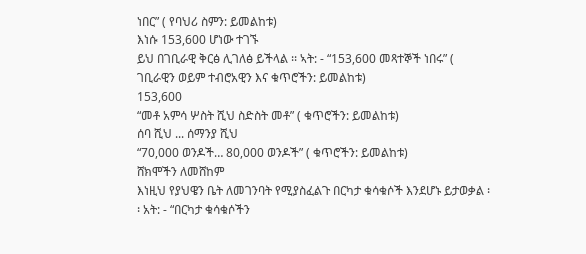ነበር” ( የባህሪ ስምን: ይመልከቱ)
እነሱ 153,600 ሆነው ተገኙ
ይህ በገቢራዊ ቅርፅ ሊገለፅ ይችላል ፡፡ ኣት: - “153,600 መጻተኞች ነበሩ” ( ገቢራዊን ወይም ተብሮአዊን እና ቁጥሮችን: ይመልከቱ)
153,600
“መቶ አምሳ ሦስት ሺህ ስድስት መቶ” ( ቁጥሮችን: ይመልከቱ)
ሰባ ሺህ ... ሰማንያ ሺህ
“70,000 ወንዶች… 80,000 ወንዶች” ( ቁጥሮችን: ይመልከቱ)
ሸክሞችን ለመሸከም
እነዚህ የያህዌን ቤት ለመገንባት የሚያስፈልጉ በርካታ ቁሳቁሶች እንደሆኑ ይታወቃል ፡፡ አት: - “በርካታ ቁሳቁሶችን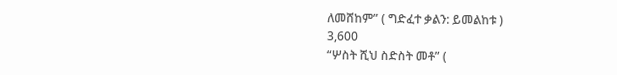ለመሸከም” ( ግድፈተ ቃልን: ይመልከቱ )
3,600
“ሦስት ሺህ ስድስት መቶ” (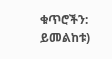ቁጥሮችን: ይመልከቱ)